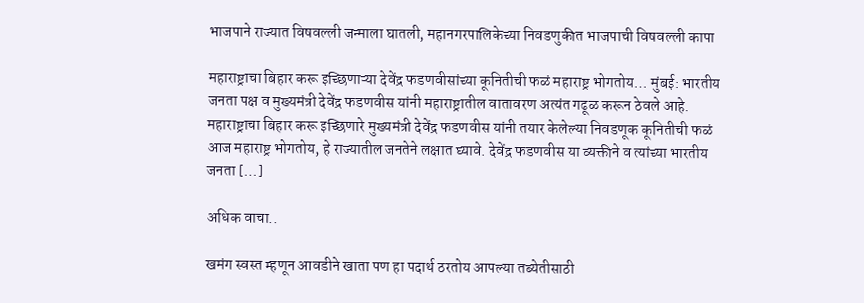भाजपाने राज्यात विषवल्ली जन्माला घातली, महानगरपालिकेच्या निवडणुकीत भाजपाची विषवल्ली कापा

महाराष्ट्राचा बिहार करू इच्छिणाऱ्या देवेंद्र फडणवीसांच्या कूनितीची फळं महाराष्ट्र भोगतोय… मुंबई: भारतीय जनता पक्ष व मुख्यमंत्री देवेंद्र फडणवीस यांनी महाराष्ट्रातील वातावरण अत्यंत गढूळ करून ठेवले आहे. महाराष्ट्राचा बिहार करू इच्छिणारे मुख्यमंत्री देवेंद्र फडणवीस यांनी तयार केलेल्या निवडणूक कूनितीची फळं आज महाराष्ट्र भोगतोय, हे राज्यातील जनतेने लक्षात घ्यावे. देवेंद्र फडणवीस या व्यक्तीने व त्यांच्या भारतीय जनता […]

अधिक वाचा..

खमंग स्वस्त म्हणून आवडीने खाता पण हा पदार्थ ठरतोय आपल्या तब्येतीसाठी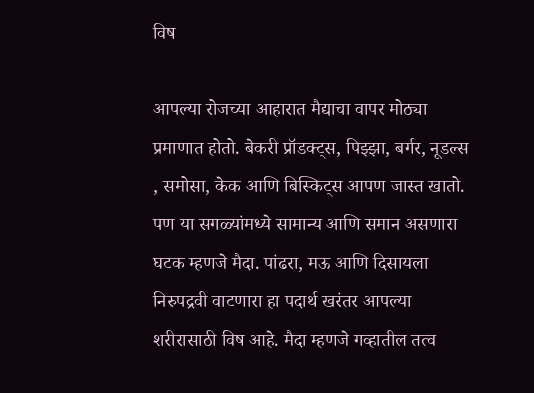विष

आपल्या रोजच्या आहारात मैद्याचा वापर मोठ्या प्रमाणात होतो. बेकरी प्रॉडक्ट्स, पिझ्झा, बर्गर, नूडल्स , समोसा, केक आणि बिस्किट्स आपण जास्त खातो. पण या सगळ्यांमध्ये सामान्य आणि समान असणारा घटक म्हणजे मैदा. पांढरा, मऊ आणि दिसायला निरुपद्रवी वाटणारा हा पदार्थ खरंतर आपल्या शरीरासाठी विष आहे. मैदा म्हणजे गव्हातील तत्व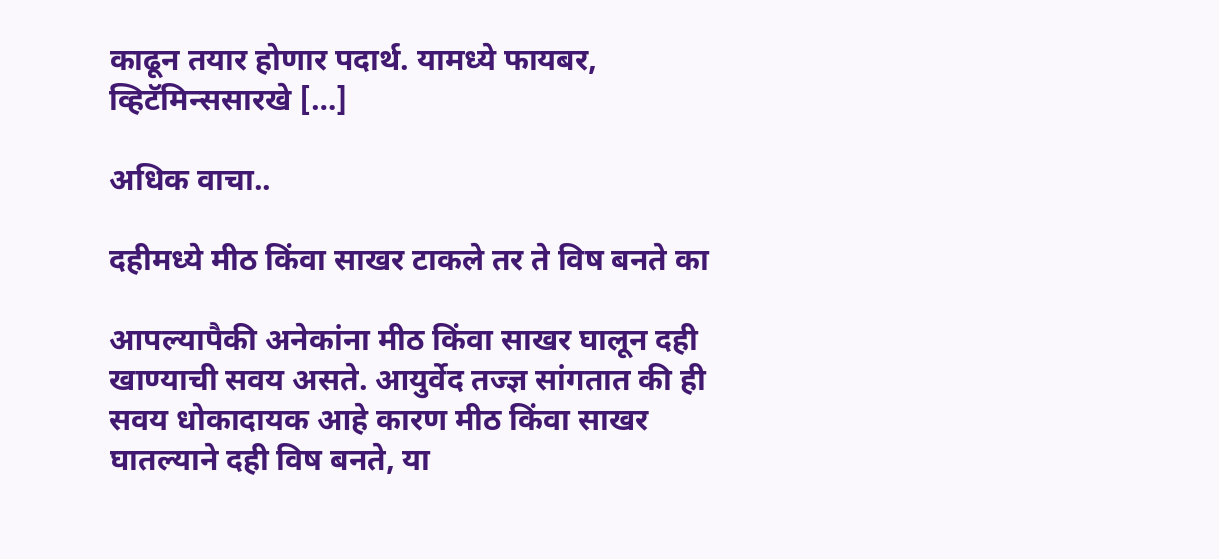काढून तयार होणार पदार्थ. यामध्ये फायबर, व्हिटॅमिन्ससारखे […]

अधिक वाचा..

दहीमध्ये मीठ किंवा साखर टाकले तर ते विष बनते का

आपल्यापैकी अनेकांना मीठ किंवा साखर घालून दही खाण्याची सवय असते. आयुर्वेद तज्ज्ञ सांगतात की ही सवय धोकादायक आहे कारण मीठ किंवा साखर घातल्याने दही विष बनते, या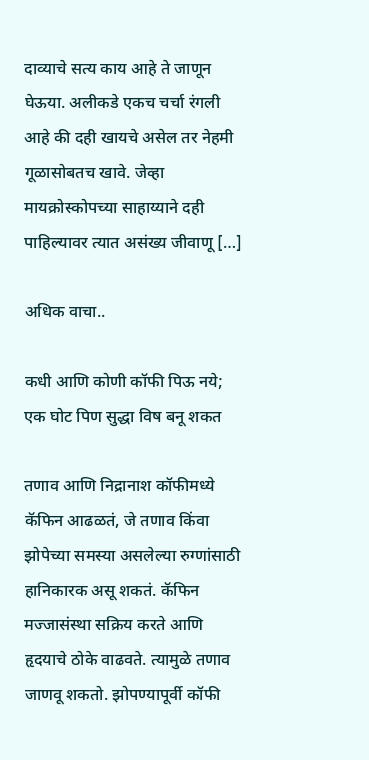दाव्याचे सत्य काय आहे ते जाणून घेऊया. अलीकडे एकच चर्चा रंगली आहे की दही खायचे असेल तर नेहमी गूळासोबतच खावे. जेव्हा मायक्रोस्कोपच्या साहाय्याने दही पाहिल्यावर त्यात असंख्य जीवाणू […]

अधिक वाचा..

कधी आणि कोणी कॉफी पिऊ नये; एक घोट पिण सुद्धा विष बनू शकत

तणाव आणि निद्रानाश कॉफीमध्ये कॅफिन आढळतं, जे तणाव किंवा झोपेच्या समस्या असलेल्या रुग्णांसाठी हानिकारक असू शकतं. कॅफिन मज्जासंस्था सक्रिय करते आणि हृदयाचे ठोके वाढवते. त्यामुळे तणाव जाणवू शकतो. झोपण्यापूर्वी कॉफी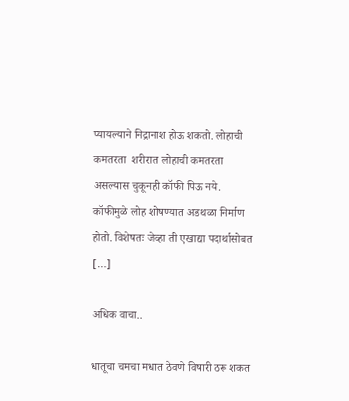प्यायल्याने निद्रानाश होऊ शकतो. लोहाची कमतरता  शरीरात लोहाची कमतरता असल्यास चुकूनही कॉफी पिऊ नये. कॉफीमुळे लोह शोषण्यात अडथळा निर्माण होतो. विशेषतः जेव्हा ती एखाद्या पदार्थासोबत […]

अधिक वाचा..

धातूचा चमचा मधात ठेवणे विषारी ठरू शकत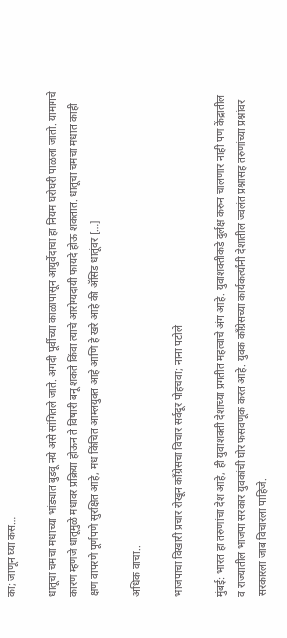का; जाणून घ्या कस…

धातूचा चमचा मधाच्या भांड्यात बुडवू नये असे सांगितले जाते. अगदी पूर्वीच्या काळापासून आयुर्वेदाचा हा नियम घरोघरी पाळला जातो. यामागचे कारण म्हणजे धातूमुळे मधावर प्रक्रिया होऊन ते विषारी बनू शकते किंवा त्याचे आरोग्यदायी फायदे होऊ शकतात. धातूचा चमचा मधात काही क्षण वापरणे पूर्णपणे सुरक्षित आहे, मध किंचित आम्लयुक्त आहे आणि हे खरे आहे की ॲसिड धातूंवर […]

अधिक वाचा..

भाजपाचा विखारी प्रचार रोखून काँग्रेसचा विचार सर्वदूर पोहचवा; नाना पटोले

मुंबई: भारत हा तरुणांचा देश आहे, ही युवाशक्ती देशाच्या प्रगतीत महत्वाचे अंग आहे. युवाशक्तीकडे दुर्लक्ष करुन चालणार नाही पण केंद्रातील व राज्यातील भाजपा सरकार युवकांची घोर फसवणूक करत आहे. युवक काँग्रेसच्या कार्यकर्त्यांनी देशातील ज्वलंत प्रश्नासह तरुणांच्या प्रश्नांवर सरकारला जाब विचारला पाहिजे.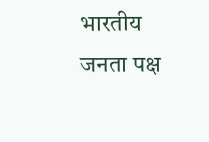भारतीय जनता पक्ष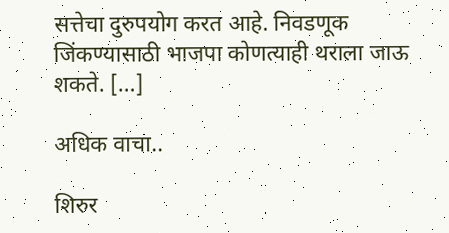सत्तेचा दुरुपयोग करत आहे. निवडणूक जिंकण्यासाठी भाजपा कोणत्याही थराला जाऊ शकते. […]

अधिक वाचा..

शिरुर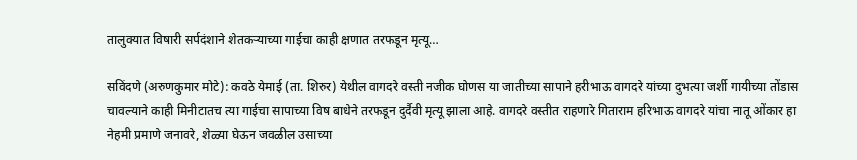तालुक्यात विषारी सर्पदंशाने शेतकऱ्याच्या गाईचा काही क्षणात तरफडून मृत्यू…

सविंदणे (अरुणकुमार मोटे): कवठे येमाई (ता. शिरुर) येथील वागदरे वस्ती नजीक घोणस या जातीच्या सापाने हरीभाऊ वागदरे यांच्या दुभत्या जर्शी गायीच्या तोंडास चावल्याने काही मिनीटातच त्या गाईचा सापाच्या विष बाधेने तरफडून दुर्दैवी मृत्यू झाला आहे. वागदरे वस्तीत राहणारे गिताराम हरिभाऊ वागदरे यांचा नातू ओंकार हा नेहमी प्रमाणे जनावरे, शेळ्या घेऊन जवळील उसाच्या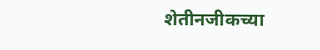शेतीनजीकच्या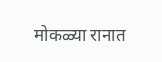मोकळ्या रानात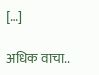[…]

अधिक वाचा..